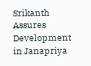Srikanth Assures Development in Janapriya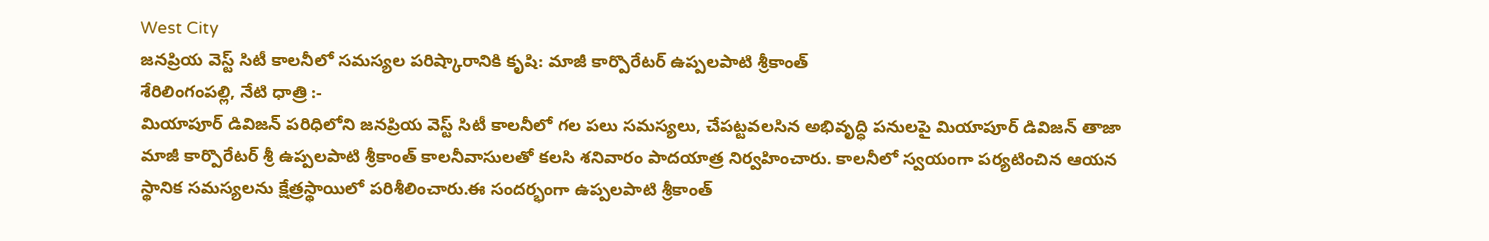West City
జనప్రియ వెస్ట్ సిటీ కాలనీలో సమస్యల పరిష్కారానికి కృషి: మాజీ కార్పొరేటర్ ఉప్పలపాటి శ్రీకాంత్
శేరిలింగంపల్లి, నేటి ధాత్రి :-
మియాపూర్ డివిజన్ పరిధిలోని జనప్రియ వెస్ట్ సిటీ కాలనీలో గల పలు సమస్యలు, చేపట్టవలసిన అభివృద్ధి పనులపై మియాపూర్ డివిజన్ తాజా మాజీ కార్పొరేటర్ శ్రీ ఉప్పలపాటి శ్రీకాంత్ కాలనీవాసులతో కలసి శనివారం పాదయాత్ర నిర్వహించారు. కాలనీలో స్వయంగా పర్యటించిన ఆయన స్థానిక సమస్యలను క్షేత్రస్థాయిలో పరిశీలించారు.ఈ సందర్భంగా ఉప్పలపాటి శ్రీకాంత్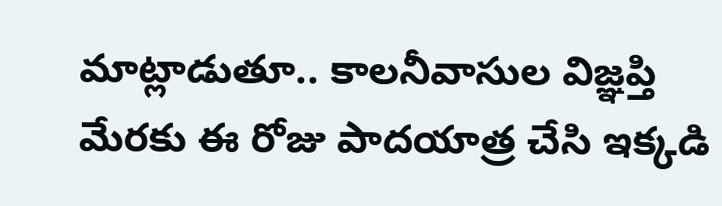మాట్లాడుతూ.. కాలనీవాసుల విజ్ఞప్తి మేరకు ఈ రోజు పాదయాత్ర చేసి ఇక్కడి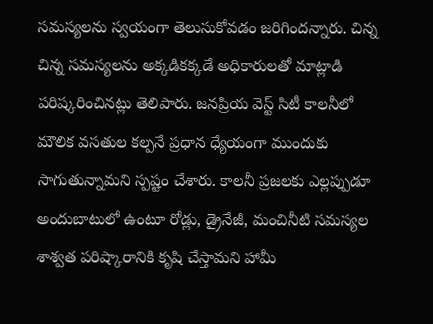సమస్యలను స్వయంగా తెలుసుకోవడం జరిగిందన్నారు. చిన్న చిన్న సమస్యలను అక్కడికక్కడే అధికారులతో మాట్లాడి పరిష్కరించినట్లు తెలిపారు. జనప్రియ వెస్ట్ సిటీ కాలనీలో మౌలిక వసతుల కల్పనే ప్రధాన ధ్యేయంగా ముందుకు సాగుతున్నామని స్పష్టం చేశారు. కాలనీ ప్రజలకు ఎల్లప్పుడూ అందుబాటులో ఉంటూ రోడ్లు, డ్రైనేజీ, మంచినీటి సమస్యల శాశ్వత పరిష్కారానికి కృషి చేస్తామని హామీ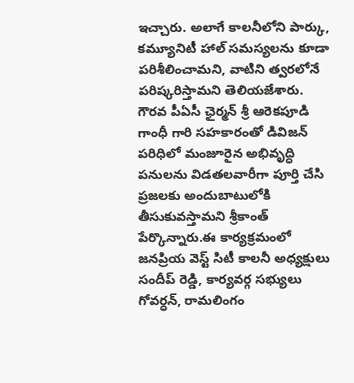ఇచ్చారు. అలాగే కాలనీలోని పార్కు, కమ్యూనిటీ హాల్ సమస్యలను కూడా పరిశీలించామని, వాటిని త్వరలోనే పరిష్కరిస్తామని తెలియజేశారు. గౌరవ పీఏసీ ఛైర్మన్ శ్రీ ఆరెకపూడి గాంధీ గారి సహకారంతో డివిజన్ పరిధిలో మంజూరైన అభివృద్ధి పనులను విడతలవారీగా పూర్తి చేసి ప్రజలకు అందుబాటులోకి తీసుకువస్తామని శ్రీకాంత్ పేర్కొన్నారు.ఈ కార్యక్రమంలో జనప్రియ వెస్ట్ సిటీ కాలనీ అధ్యక్షులు సందీప్ రెడ్డి, కార్యవర్గ సభ్యులు గోవర్ధన్, రామలింగం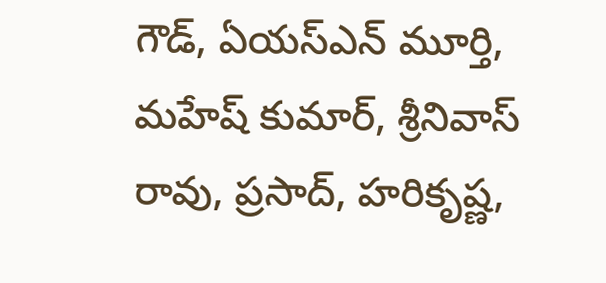గౌడ్, ఏయస్ఎన్ మూర్తి, మహేష్ కుమార్, శ్రీనివాస్ రావు, ప్రసాద్, హరికృష్ణ,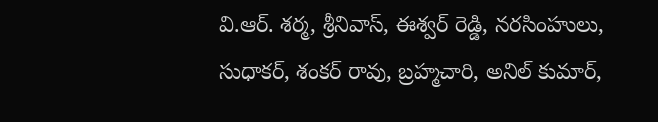వి.ఆర్. శర్మ, శ్రీనివాస్, ఈశ్వర్ రెడ్డి, నరసింహులు, సుధాకర్, శంకర్ రావు, బ్రహ్మచారి, అనిల్ కుమార్,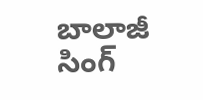బాలాజీ సింగ్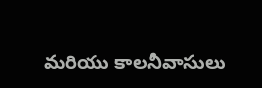మరియు కాలనీవాసులు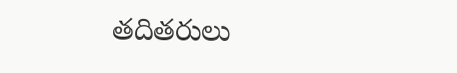తదితరులు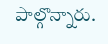పాల్గొన్నారు.